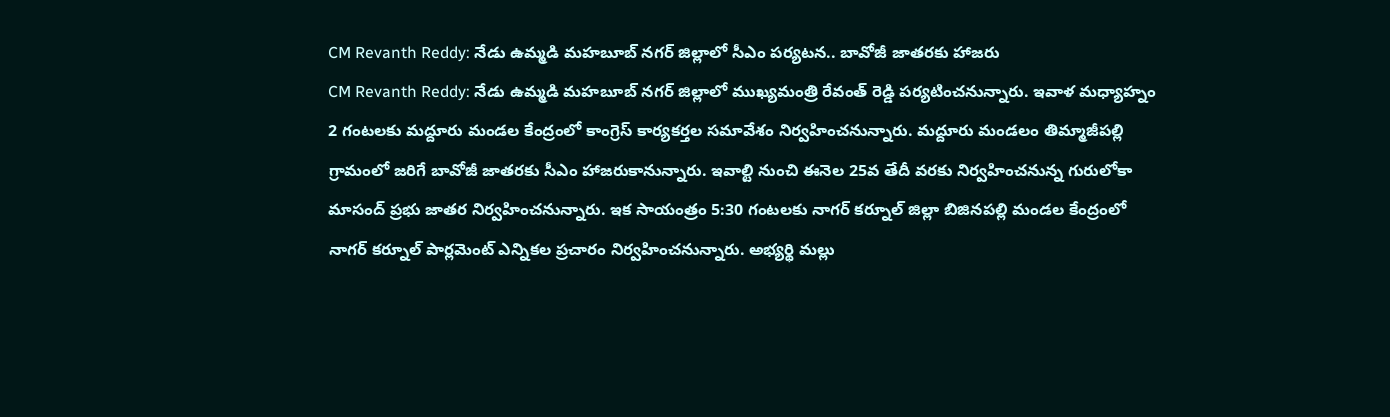CM Revanth Reddy: నేడు ఉమ్మడి మహబూబ్ నగర్ జిల్లాలో సీఎం పర్యటన.. బావోజీ జాతరకు హాజరు
CM Revanth Reddy: నేడు ఉమ్మడి మహబూబ్ నగర్ జిల్లాలో ముఖ్యమంత్రి రేవంత్ రెడ్డి పర్యటించనున్నారు. ఇవాళ మధ్యాహ్నం 2 గంటలకు మద్దూరు మండల కేంద్రంలో కాంగ్రెస్ కార్యకర్తల సమావేశం నిర్వహించనున్నారు. మద్దూరు మండలం తిమ్మాజీపల్లి గ్రామంలో జరిగే బావోజీ జాతరకు సీఎం హాజరుకానున్నారు. ఇవాల్టి నుంచి ఈనెల 25వ తేదీ వరకు నిర్వహించనున్న గురులోకా మాసంద్ ప్రభు జాతర నిర్వహించనున్నారు. ఇక సాయంత్రం 5:30 గంటలకు నాగర్ కర్నూల్ జిల్లా బిజినపల్లి మండల కేంద్రంలో నాగర్ కర్నూల్ పార్లమెంట్ ఎన్నికల ప్రచారం నిర్వహించనున్నారు. అభ్యర్థి మల్లు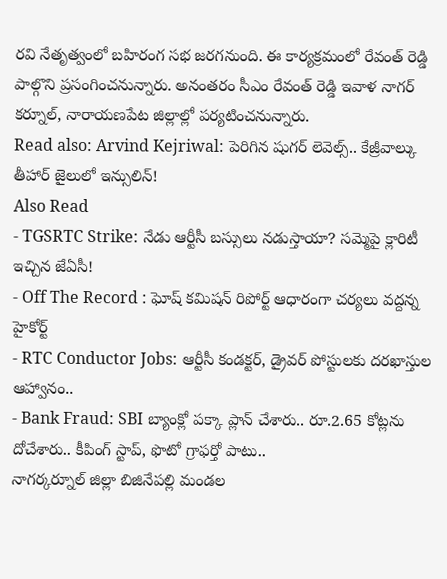రవి నేతృత్వంలో బహిరంగ సభ జరగనుంది. ఈ కార్యక్రమంలో రేవంత్ రెడ్డి పాల్గొని ప్రసంగించనున్నారు. అనంతరం సీఎం రేవంత్ రెడ్డి ఇవాళ నాగర్ కర్నూల్, నారాయణపేట జిల్లాల్లో పర్యటించనున్నారు.
Read also: Arvind Kejriwal: పెరిగిన షుగర్ లెవెల్స్.. కేజ్రీవాల్కు తీహార్ జైలులో ఇన్సులిన్!
Also Read
- TGSRTC Strike: నేడు ఆర్టీసీ బస్సులు నడుస్తాయా? సమ్మెపై క్లారిటీ ఇచ్చిన జేఏసీ!
- Off The Record : ఘోష్ కమిషన్ రిపోర్ట్ ఆధారంగా చర్యలు వద్దన్న హైకోర్ట్
- RTC Conductor Jobs: ఆర్టీసీ కండక్టర్, డ్రైవర్ పోస్టులకు దరఖాస్తుల ఆహ్వానం..
- Bank Fraud: SBI బ్యాంక్లో పక్కా ప్లాన్ చేశారు.. రూ.2.65 కోట్లను దోచేశారు.. కీపింగ్ స్టాప్, ఫొటో గ్రాఫర్తో పాటు..
నాగర్కర్నూల్ జిల్లా బిజినేపల్లి మండల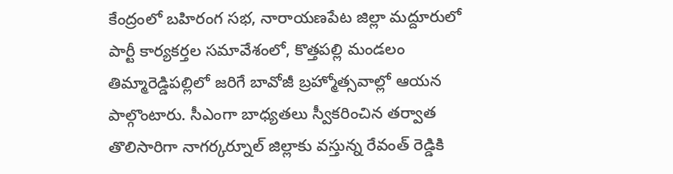కేంద్రంలో బహిరంగ సభ, నారాయణపేట జిల్లా మద్దూరులో పార్టీ కార్యకర్తల సమావేశంలో, కొత్తపల్లి మండలం తిమ్మారెడ్డిపల్లిలో జరిగే బావోజీ బ్రహ్మోత్సవాల్లో ఆయన పాల్గొంటారు. సీఎంగా బాధ్యతలు స్వీకరించిన తర్వాత తొలిసారిగా నాగర్కర్నూల్ జిల్లాకు వస్తున్న రేవంత్ రెడ్డికి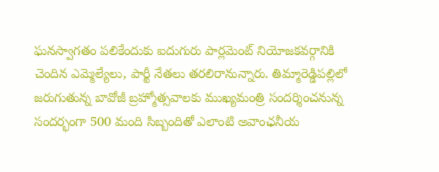ఘనస్వాగతం పలికేందుకు ఐదుగురు పార్లమెంట్ నియోజకవర్గానికి చెందిన ఎమ్మెల్యేలు, పార్టీ నేతలు తరలిరానున్నారు. తిమ్మారెడ్డిపల్లిలో జరుగుతున్న బావోజీ బ్రహ్మోత్సవాలకు ముఖ్యమంత్రి సందర్శించనున్న సందర్భంగా 500 మంది సిబ్బందితో ఎలాంటి అవాంఛనీయ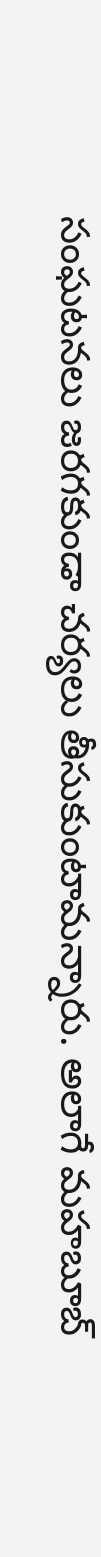సంఘటనలు జరగకుండా చర్యలు తీసుకుంటామన్నారు. అలాగే మహబూబ్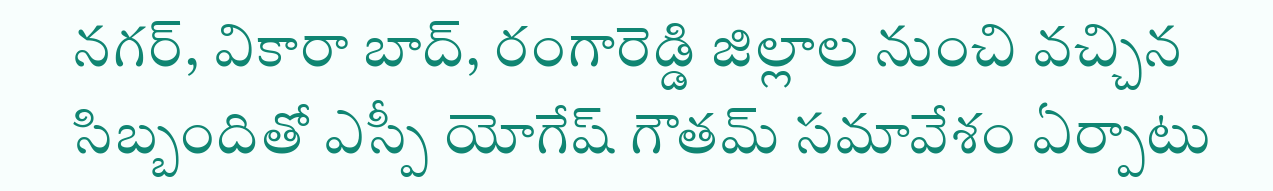నగర్, వికారా బాద్, రంగారెడ్డి జిల్లాల నుంచి వచ్చిన సిబ్బందితో ఎస్పీ యోగేష్ గౌతమ్ సమావేశం ఏర్పాటు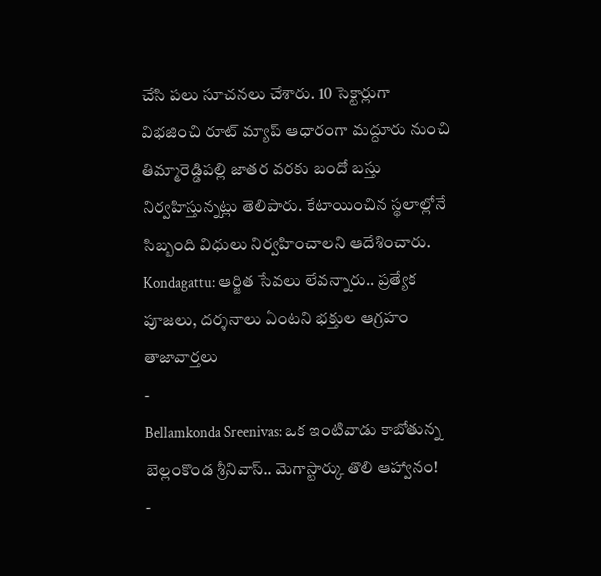చేసి పలు సూచనలు చేశారు. 10 సెక్టార్లుగా విభజించి రూట్ మ్యాప్ ఆధారంగా మద్దూరు నుంచి తిమ్మారెడ్డిపల్లి జాతర వరకు బందో బస్తు నిర్వహిస్తున్నట్లు తెలిపారు. కేటాయించిన స్థలాల్లోనే సిబ్బంది విధులు నిర్వహించాలని ఆదేశించారు.
Kondagattu: ఆర్జిత సేవలు లేవన్నారు.. ప్రత్యేక పూజలు, దర్శనాలు ఏంటని భక్తుల ఆగ్రహం
తాజావార్తలు
-
Bellamkonda Sreenivas: ఒక ఇంటివాడు కాబోతున్న బెల్లంకొండ శ్రీనివాస్.. మెగాస్టార్కు తొలి ఆహ్వానం!
-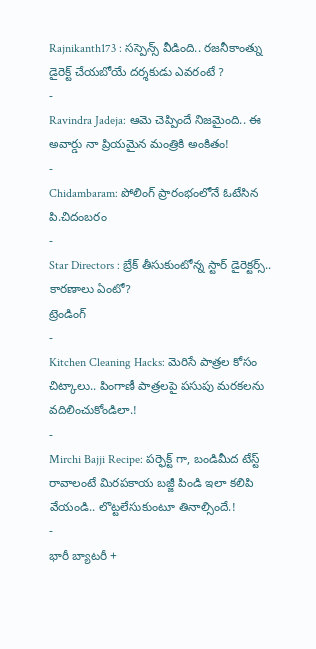Rajnikanth173 : సస్పెన్స్ వీడింది.. రజనీకాంత్ను డైరెక్ట్ చేయబోయే దర్శకుడు ఎవరంటే ?
-
Ravindra Jadeja: ఆమె చెప్పిందే నిజమైంది.. ఈ అవార్డు నా ప్రియమైన మంత్రికి అంకితం!
-
Chidambaram: పోలింగ్ ప్రారంభంలోనే ఓటేసిన పి.చిదంబరం
-
Star Directors : బ్రేక్ తీసుకుంటోన్న స్టార్ డైరెక్టర్స్.. కారణాలు ఏంటో?
ట్రెండింగ్
-
Kitchen Cleaning Hacks: మెరిసే పాత్రల కోసం చిట్కాలు.. పింగాణీ పాత్రలపై పసుపు మరకలను వదిలించుకోండిలా.!
-
Mirchi Bajji Recipe: పర్ఫెక్ట్ గా, బండిమీద టేస్ట్ రావాలంటే మిరపకాయ బజ్జీ పిండి ఇలా కలిపి వేయండి.. లొట్టలేసుకుంటూ తినాల్సిందే.!
-
భారీ బ్యాటరీ +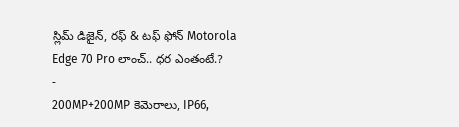స్లిమ్ డిజైన్, రఫ్ & టఫ్ ఫోన్ Motorola Edge 70 Pro లాంచ్.. ధర ఎంతంటే.?
-
200MP+200MP కెమెరాలు, IP66,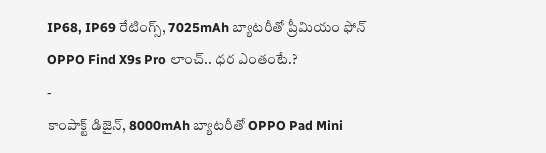IP68, IP69 రేటింగ్స్, 7025mAh బ్యాటరీతో ప్రీమియం ఫోన్ OPPO Find X9s Pro లాంచ్.. ధర ఎంతంటే.?
-
కాంపాక్ట్ డిజైన్, 8000mAh బ్యాటరీతో OPPO Pad Mini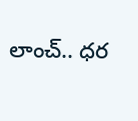లాంచ్.. ధర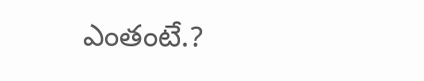ఎంతంటే.?